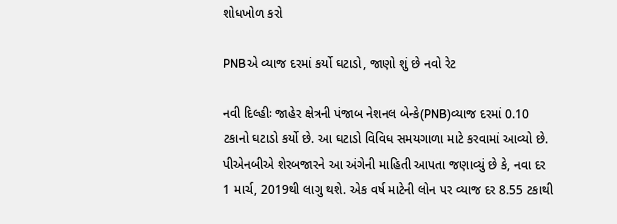શોધખોળ કરો

PNBએ વ્યાજ દરમાં કર્યો ઘટાડો, જાણો શું છે નવો રેટ

નવી દિલ્હીઃ જાહેર ક્ષેત્રની પંજાબ નેશનલ બેન્કે(PNB)વ્યાજ દરમાં 0.10 ટકાનો ઘટાડો કર્યો છે. આ ઘટાડો વિવિધ સમયગાળા માટે કરવામાં આવ્યો છે. પીએનબીએ શેરબજારને આ અંગેની માહિતી આપતા જણાવ્યું છે કે, નવા દર 1 માર્ચ, 2019થી લાગુ થશે. એક વર્ષ માટેની લોન પર વ્યાજ દર 8.55 ટકાથી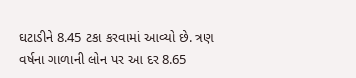ઘટાડીને 8.45 ટકા કરવામાં આવ્યો છે. ત્રણ વર્ષના ગાળાની લોન પર આ દર 8.65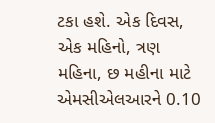ટકા હશે. એક દિવસ, એક મહિનો, ત્રણ મહિના, છ મહીના માટે એમસીએલઆરને 0.10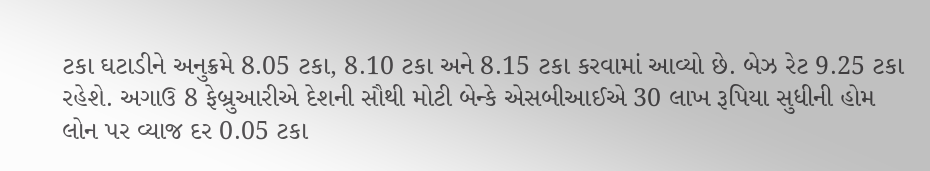ટકા ઘટાડીને અનુક્રમે 8.05 ટકા, 8.10 ટકા અને 8.15 ટકા કરવામાં આવ્યો છે. બેઝ રેટ 9.25 ટકા રહેશે. અગાઉ 8 ફેબ્રુઆરીએ દેશની સૌથી મોટી બેન્કે એસબીઆઈએ 30 લાખ રૂપિયા સુધીની હોમ લોન પર વ્યાજ દર 0.05 ટકા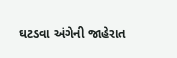ઘટડવા અંગેની જાહેરાત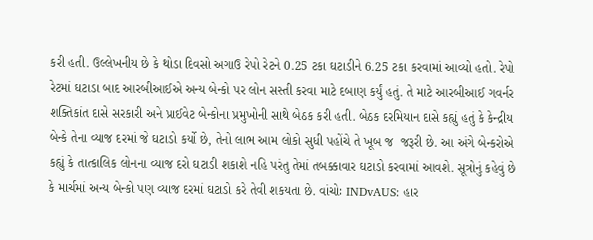કરી હતી. ઉલ્લેખનીય છે કે થોડા દિવસો અગાઉ રેપો રેટને 0.25 ટકા ઘટાડીને 6.25 ટકા કરવામાં આવ્યો હતો. રેપો રેટમાં ઘટાડા બાદ આરબીઆઈએ અન્ય બેન્કો પર લોન સસ્તી કરવા માટે દબાણ કર્યું હતું. તે માટે આરબીઆઈ ગવર્નર શક્તિકાંત દાસે સરકારી અને પ્રાઈવેટ બેન્કોના પ્રમુખોની સાથે બેઠક કરી હતી. બેઠક દરમિયાન દાસે કહ્યું હતું કે કેન્દ્રીય બેન્કે તેના વ્યાજ દરમાં જે ઘટાડો કર્યો છે, તેનો લાભ આમ લોકો સુધી પહોંચે તે ખૂબ જ  જરૂરી છે. આ અંગે બેન્કરોએ કહ્યું કે તાત્કાલિક લોનના વ્યાજ દરો ઘટાડી શકાશે નહિ પરંતુ તેમાં તબક્કાવાર ઘટાડો કરવામાં આવશે. સૂત્રોનું કહેવું છે કે માર્ચમાં અન્ય બેન્કો પણ વ્યાજ દરમાં ઘટાડો કરે તેવી શકયતા છે. વાંચોઃ INDvAUS: હાર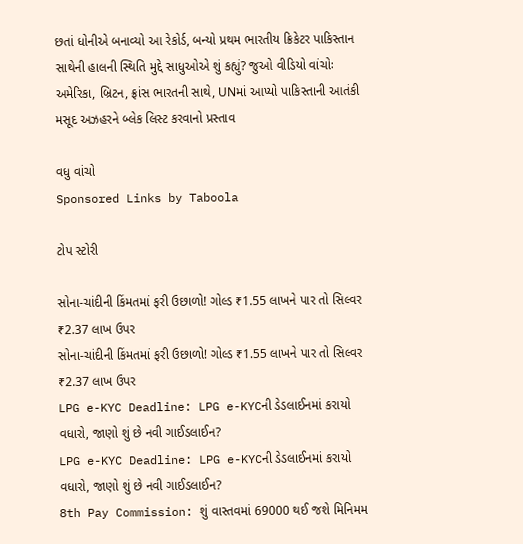છતાં ધોનીએ બનાવ્યો આ રેકોર્ડ, બન્યો પ્રથમ ભારતીય ક્રિકેટર પાકિસ્તાન સાથેની હાલની સ્થિતિ મુદ્દે સાધુઓએ શું કહ્યું? જુઓ વીડિયો વાંચોઃ અમેરિકા, બ્રિટન, ફ્રાંસ ભારતની સાથે, UNમાં આપ્યો પાકિસ્તાની આતંકી મસૂદ અઝહરને બ્લેક લિસ્ટ કરવાનો પ્રસ્તાવ

વધુ વાંચો
Sponsored Links by Taboola

ટોપ સ્ટોરી

સોના-ચાંદીની કિંમતમાં ફરી ઉછાળો! ગોલ્ડ ₹1.55 લાખને પાર તો સિલ્વર ₹2.37 લાખ ઉપર
સોના-ચાંદીની કિંમતમાં ફરી ઉછાળો! ગોલ્ડ ₹1.55 લાખને પાર તો સિલ્વર ₹2.37 લાખ ઉપર
LPG e-KYC Deadline: LPG e-KYCની ડેડલાઈનમાં કરાયો વધારો, જાણો શું છે નવી ગાઈડલાઈન?
LPG e-KYC Deadline: LPG e-KYCની ડેડલાઈનમાં કરાયો વધારો, જાણો શું છે નવી ગાઈડલાઈન?
8th Pay Commission: શું વાસ્તવમાં 69000 થઈ જશે મિનિમમ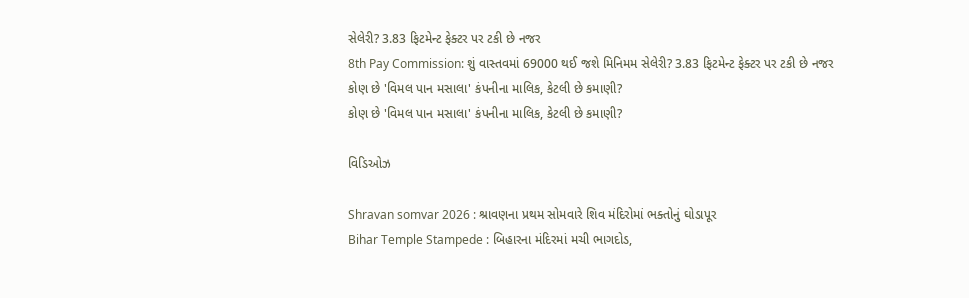સેલેરી? 3.83 ફિટમેન્ટ ફેક્ટર પર ટકી છે નજર
8th Pay Commission: શું વાસ્તવમાં 69000 થઈ જશે મિનિમમ સેલેરી? 3.83 ફિટમેન્ટ ફેક્ટર પર ટકી છે નજર
કોણ છે 'વિમલ પાન મસાલા' કંપનીના માલિક, કેટલી છે કમાણી?
કોણ છે 'વિમલ પાન મસાલા' કંપનીના માલિક, કેટલી છે કમાણી?

વિડિઓઝ

Shravan somvar 2026 : શ્રાવણના પ્રથમ સોમવારે શિવ મંદિરોમાં ભક્તોનું ઘોડાપૂર
Bihar Temple Stampede : બિહારના મંદિરમાં મચી ભાગદોડ,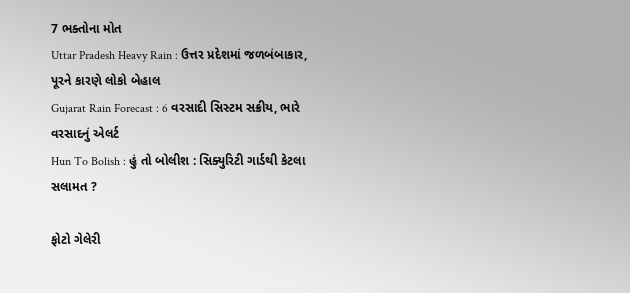7 ભક્તોના મોત
Uttar Pradesh Heavy Rain : ઉત્તર પ્રદેશમાં જળબંબાકાર, પૂરને કારણે લોકો બેહાલ
Gujarat Rain Forecast : 6 વરસાદી સિસ્ટમ સક્રીય, ભારે વરસાદનું એલર્ટ
Hun To Bolish : હું તો બોલીશ : સિક્યુરિટી ગાર્ડથી કેટલા સલામત ?

ફોટો ગેલેરી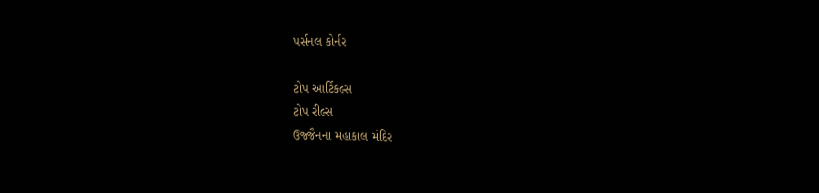પર્સનલ કોર્નર

ટોપ આર્ટિકલ્સ
ટોપ રીલ્સ
ઉજ્જૈનના મહાકાલ મંદિર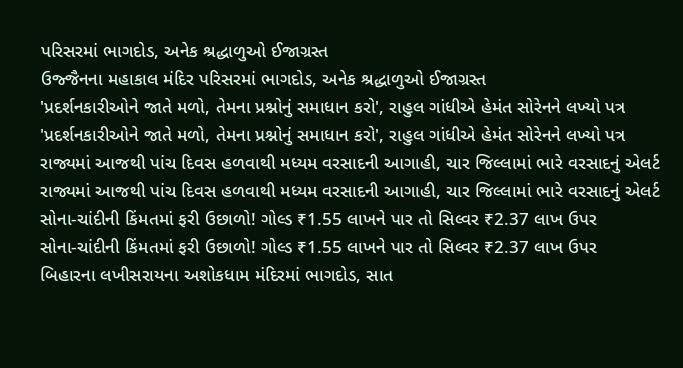પરિસરમાં ભાગદોડ, અનેક શ્રદ્ધાળુઓ ઈજાગ્રસ્ત
ઉજ્જૈનના મહાકાલ મંદિર પરિસરમાં ભાગદોડ, અનેક શ્રદ્ધાળુઓ ઈજાગ્રસ્ત
'પ્રદર્શનકારીઓને જાતે મળો, તેમના પ્રશ્નોનું સમાધાન કરો', રાહુલ ગાંધીએ હેમંત સોરેનને લખ્યો પત્ર
'પ્રદર્શનકારીઓને જાતે મળો, તેમના પ્રશ્નોનું સમાધાન કરો', રાહુલ ગાંધીએ હેમંત સોરેનને લખ્યો પત્ર
રાજ્યમાં આજથી પાંચ દિવસ હળવાથી મધ્યમ વરસાદની આગાહી, ચાર જિલ્લામાં ભારે વરસાદનું એલર્ટ
રાજ્યમાં આજથી પાંચ દિવસ હળવાથી મધ્યમ વરસાદની આગાહી, ચાર જિલ્લામાં ભારે વરસાદનું એલર્ટ
સોના-ચાંદીની કિંમતમાં ફરી ઉછાળો! ગોલ્ડ ₹1.55 લાખને પાર તો સિલ્વર ₹2.37 લાખ ઉપર
સોના-ચાંદીની કિંમતમાં ફરી ઉછાળો! ગોલ્ડ ₹1.55 લાખને પાર તો સિલ્વર ₹2.37 લાખ ઉપર
બિહારના લખીસરાયના અશોકધામ મંદિરમાં ભાગદોડ, સાત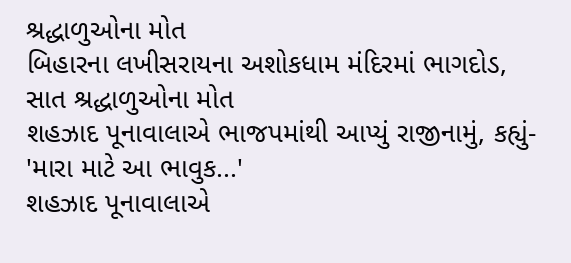શ્રદ્ધાળુઓના મોત
બિહારના લખીસરાયના અશોકધામ મંદિરમાં ભાગદોડ, સાત શ્રદ્ધાળુઓના મોત
શહઝાદ પૂનાવાલાએ ભાજપમાંથી આપ્યું રાજીનામું, કહ્યું- 'મારા માટે આ ભાવુક...'
શહઝાદ પૂનાવાલાએ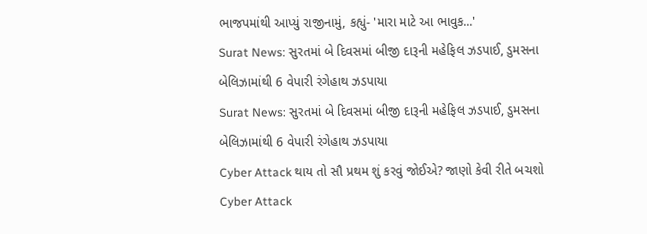ભાજપમાંથી આપ્યું રાજીનામું, કહ્યું- 'મારા માટે આ ભાવુક...'
Surat News: સુરતમાં બે દિવસમાં બીજી દારૂની મહેફિલ ઝડપાઈ, ડુમસના બેલિઝામાંથી 6 વેપારી રંગેહાથ ઝડપાયા
Surat News: સુરતમાં બે દિવસમાં બીજી દારૂની મહેફિલ ઝડપાઈ, ડુમસના બેલિઝામાંથી 6 વેપારી રંગેહાથ ઝડપાયા
Cyber Attack થાય તો સૌ પ્રથમ શું કરવું જોઈએ? જાણો કેવી રીતે બચશો
Cyber Attack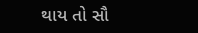થાય તો સૌ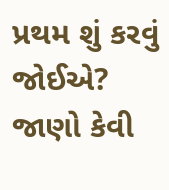પ્રથમ શું કરવું જોઈએ? જાણો કેવી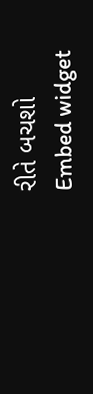રીતે બચશો
Embed widget